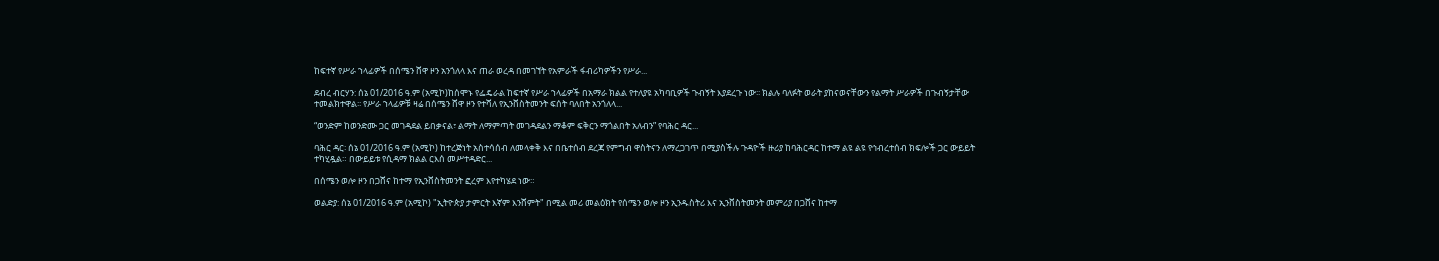ከፍተኛ የሥራ ኀላፊዎች በሰሜን ሸዋ ዞን አንጎለላ እና ጠራ ወረዳ በመገኘት የአምራች ፋብሪካዎችን የሥራ...

ደብረ ብርሃን: ሰኔ 01/2016 ዓ.ም (አሚኮ)ከሰሞኑ የፌዴራል ከፍተኛ የሥራ ኀላፊዎች በአማራ ክልል የተለያዩ አካባቢዎች ጉብኝት እያደረጉ ነው፡፡ ክልሉ ባለፉት ወራት ያከናወናቸውን የልማት ሥራዎች በጉብኝታቸው ተመልክተዋል፡፡ የሥራ ኀላፊዎቹ ዛሬ በሰሜን ሸዋ ዞን የተሻለ የኢንቨስትመንት ፍሰት ባለበት አንጎለላ...

“ወንድም ከወንድሙ ጋር መገዳደል ይበቃናል፣ ልማት ለማምጣት መገዳደልን ማቆም ፍቅርን ማጎልበት አለብን” የባሕር ዳር...

ባሕር ዳር፡ ሰኔ 01/2016 ዓ.ም (አሚኮ) ከተረጅነት አስተሳሰብ ለመላቀቅ እና በቤተሰብ ደረጃ የምግብ ዋስትናን ለማረጋገጥ በሚያስችሉ ጉዳዮች ዙሪያ ከባሕርዳር ከተማ ልዩ ልዩ የኅብረተሰብ ክፍሎች ጋር ውይይት ተካሂዷል። በውይይቱ የሲዳማ ክልል ርእሰ መሥተዳድር...

በሰሜን ወሎ ዞን በጋሸና ከተማ የኢንቨስትመንት ፎረም እየተካሄደ ነው።

ወልድያ: ሰኔ 01/2016 ዓ.ም (አሚኮ) "ኢትዮጵያ ታምርት እኛም እንሸምት" በሚል መሪ መልዕክት የሰሜን ወሎ ዞን ኢንዱስትሪ እና ኢንቨስትመንት መምሪያ በጋሸና ከተማ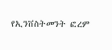የኢንቨስትመንት ፎረም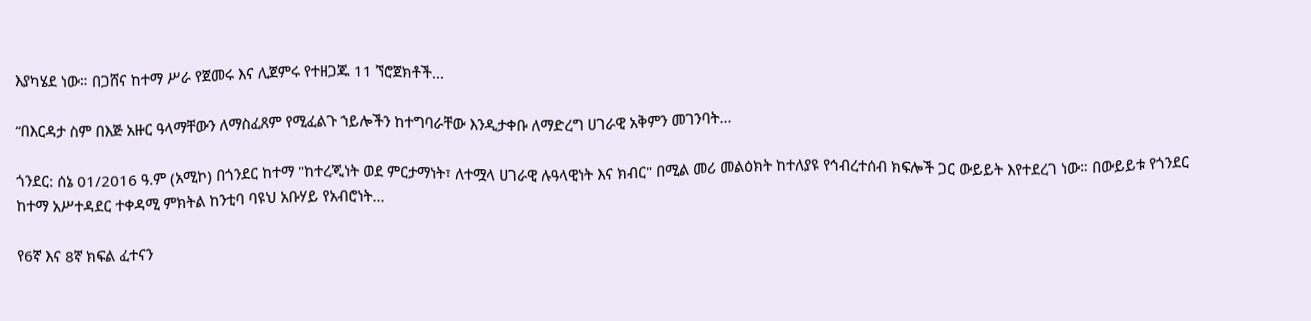እያካሄደ ነው። በጋሸና ከተማ ሥራ የጀመሩ እና ሊጀምሩ የተዘጋጁ 11 ኘሮጀክቶች...

“በእርዳታ ስም በእጅ አዙር ዓላማቸውን ለማስፈጸም የሚፈልጉ ኀይሎችን ከተግባራቸው እንዲታቀቡ ለማድረግ ሀገራዊ አቅምን መገንባት...

ጎንደር: ሰኔ 01/2016 ዓ.ም (አሚኮ) በጎንደር ከተማ "ከተረጂነት ወደ ምርታማነት፣ ለተሟላ ሀገራዊ ሉዓላዊነት እና ክብር" በሚል መሪ መልዕክት ከተለያዩ የኅብረተሰብ ክፍሎች ጋር ውይይት እየተደረገ ነው። በውይይቱ የጎንደር ከተማ አሥተዳደር ተቀዳሚ ምክትል ከንቲባ ባዩህ አቡሃይ የአብሮነት...

የ6ኛ እና 8ኛ ክፍል ፈተናን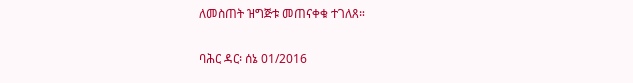ለመስጠት ዝግጅቱ መጠናቀቁ ተገለጸ።

ባሕር ዳር፡ ሰኔ 01/2016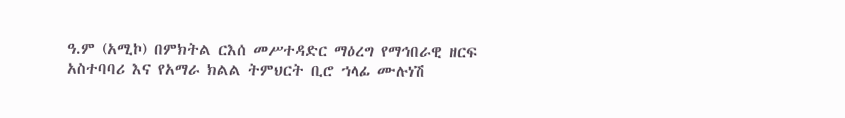ዓ.ም (አሚኮ) በምክትል ርእሰ መሥተዳድር ማዕረግ የማኅበራዊ ዘርፍ አስተባባሪ እና የአማራ ክልል ትምህርት ቢሮ ኀላፊ ሙሉነሽ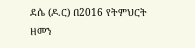ደሴ (ዶ.ር) በ2016 የትምህርት ዘመን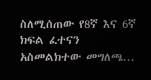ስለሚሰጠው የ8ኛ እና 6ኛ ክፍል ፈተናን አስመልክተው መግለጫ...